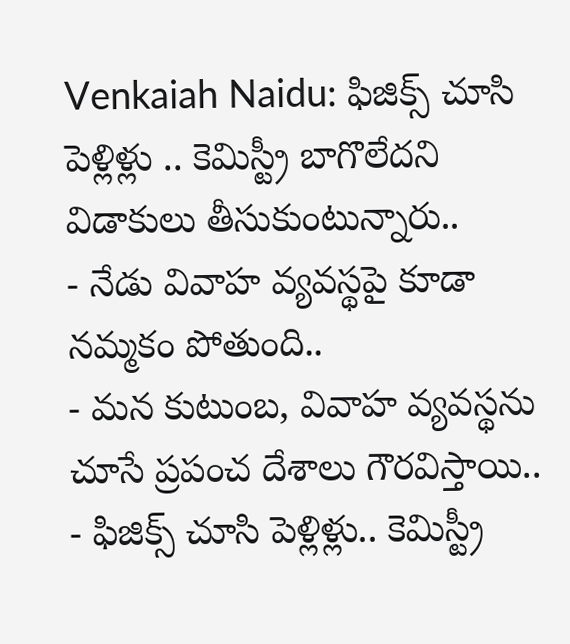Venkaiah Naidu: ఫిజిక్స్ చూసి పెళ్లిళ్లు .. కెమిస్ట్రీ బాగొలేదని విడాకులు తీసుకుంటున్నారు..
- నేడు వివాహ వ్యవస్థపై కూడా నమ్మకం పోతుంది..
- మన కుటుంబ, వివాహ వ్యవస్థను చూసే ప్రపంచ దేశాలు గౌరవిస్తాయి..
- ఫిజిక్స్ చూసి పెళ్లిళ్లు.. కెమిస్ట్రీ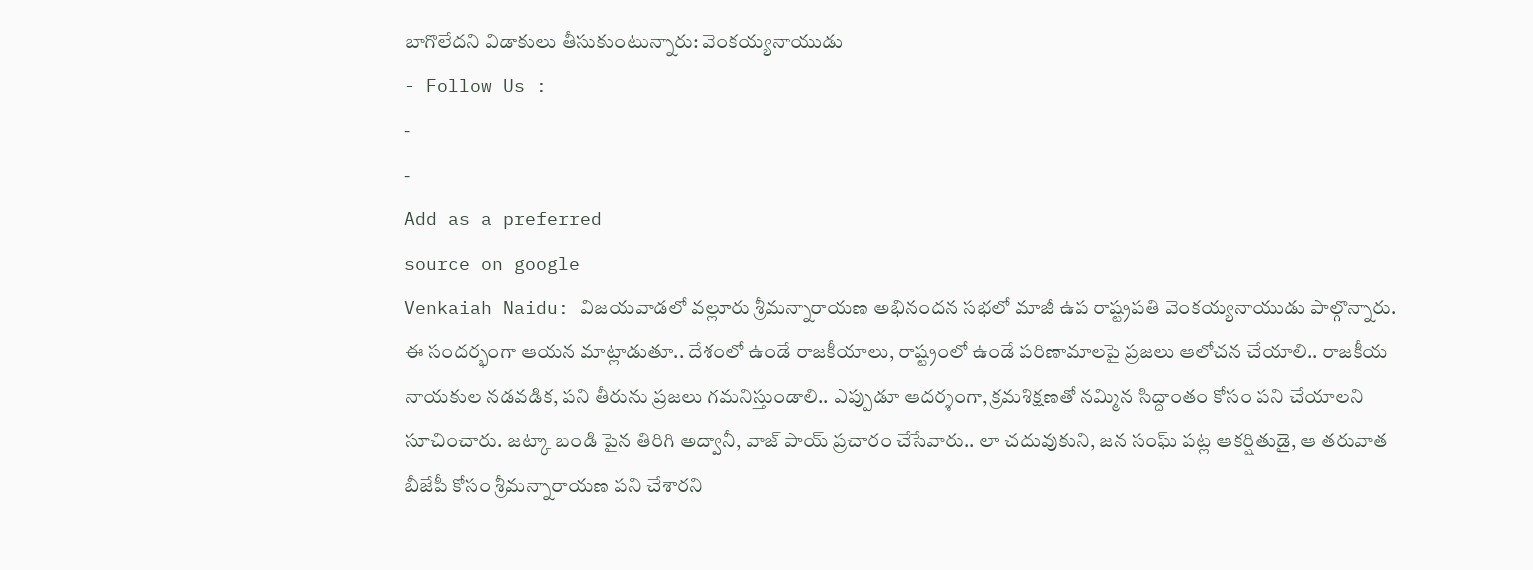బాగొలేదని విడాకులు తీసుకుంటున్నారు: వెంకయ్యనాయుడు
- Follow Us :
-
-
Add as a preferred
source on google
Venkaiah Naidu: విజయవాడలో వల్లూరు శ్రీమన్నారాయణ అభినందన సభలో మాజీ ఉప రాష్ట్రపతి వెంకయ్యనాయుడు పాల్గొన్నారు. ఈ సందర్భంగా ఆయన మాట్లాడుతూ.. దేశంలో ఉండే రాజకీయాలు, రాష్ట్రంలో ఉండే పరిణామాలపై ప్రజలు ఆలోచన చేయాలి.. రాజకీయ నాయకుల నడవడిక, పని తీరును ప్రజలు గమనిస్తుండాలి.. ఎప్పుడూ ఆదర్శంగా, క్రమశిక్షణతో నమ్మిన సిద్దాంతం కోసం పని చేయాలని సూచించారు. జట్కా బండి పైన తిరిగి అద్వానీ, వాజ్ పాయ్ ప్రచారం చేసేవారు.. లా చదువుకుని, జన సంఘ్ పట్ల ఆకర్షితుడై, ఆ తరువాత బీజేపీ కోసం శ్రీమన్నారాయణ పని చేశారని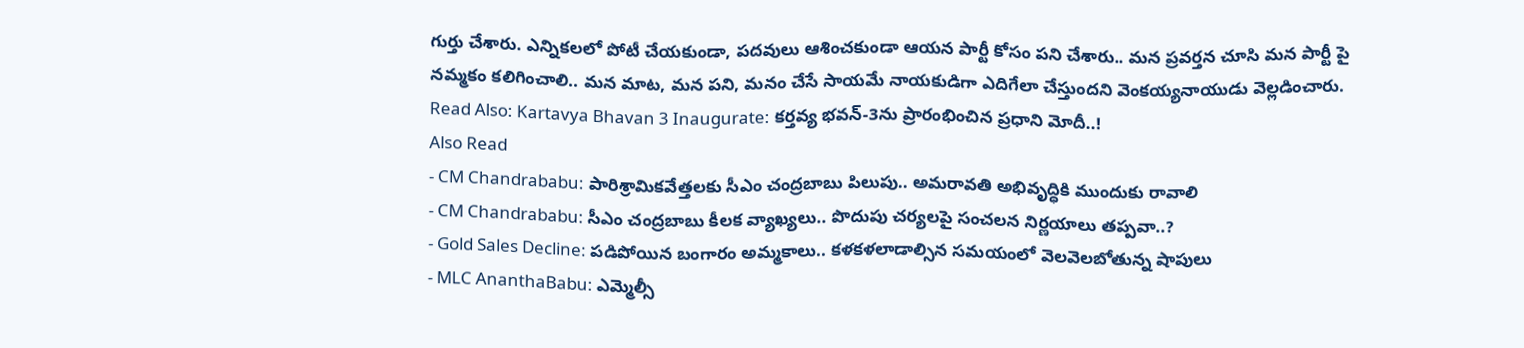గుర్తు చేశారు. ఎన్నికలలో పోటీ చేయకుండా, పదవులు ఆశించకుండా ఆయన పార్టీ కోసం పని చేశారు.. మన ప్రవర్తన చూసి మన పార్టీ పై నమ్మకం కలిగించాలి.. మన మాట, మన పని, మనం చేసే సాయమే నాయకుడిగా ఎదిగేలా చేస్తుందని వెంకయ్యనాయుడు వెల్లడించారు.
Read Also: Kartavya Bhavan 3 Inaugurate: కర్తవ్య భవన్-3ను ప్రారంభించిన ప్రధాని మోదీ..!
Also Read
- CM Chandrababu: పారిశ్రామికవేత్తలకు సీఎం చంద్రబాబు పిలుపు.. అమరావతి అభివృద్ధికి ముందుకు రావాలి
- CM Chandrababu: సీఎం చంద్రబాబు కీలక వ్యాఖ్యలు.. పొదుపు చర్యలపై సంచలన నిర్ణయాలు తప్పవా..?
- Gold Sales Decline: పడిపోయిన బంగారం అమ్మకాలు.. కళకళలాడాల్సిన సమయంలో వెలవెలబోతున్న షాపులు
- MLC AnanthaBabu: ఎమ్మెల్సీ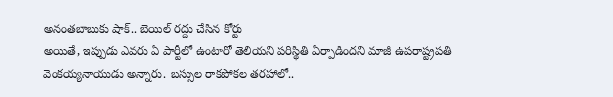అనంతబాబుకు షాక్.. బెయిల్ రద్దు చేసిన కోర్టు
అయితే, ఇప్పుడు ఎవరు ఏ పార్టీలో ఉంటారో తెలియని పరిస్థితి ఏర్పాడిందని మాజీ ఉపరాష్ట్రపతి వెంకయ్యనాయుడు అన్నారు. బస్సుల రాకపోకల తరహాలో..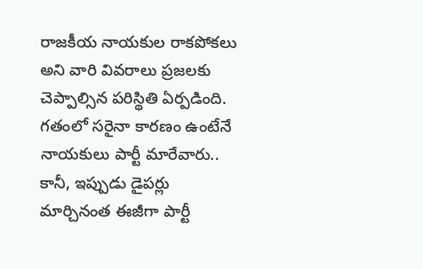రాజకీయ నాయకుల రాకపోకలు అని వారి వివరాలు ప్రజలకు చెప్పాల్సిన పరిస్థితి ఏర్పడింది. గతంలో సరైనా కారణం ఉంటేనే నాయకులు పార్టీ మారేవారు.. కానీ, ఇప్పుడు డైపర్లు మార్చినంత ఈజీగా పార్టీ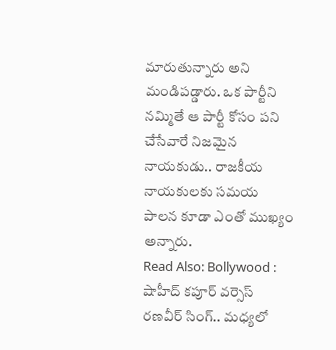మారుతున్నారు అని మండిపడ్డారు. ఒక పార్టీని నమ్మితే ఆ పార్టీ కోసం పని చేసేవారే నిజమైన నాయకుడు.. రాజకీయ నాయకులకు సమయ పాలన కూడా ఎంతో ముఖ్యం అన్నారు.
Read Also: Bollywood : షాహీద్ కపూర్ వర్సెస్ రణవీర్ సింగ్.. మధ్యలో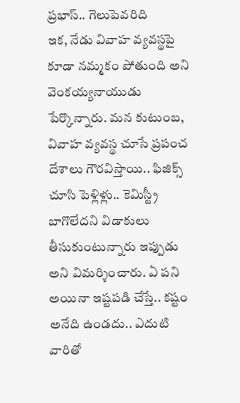ప్రభాస్.. గెలుపెవరిది
ఇక, నేడు వివాహ వ్యవస్థపై కూడా నమ్మకం పోతుంది అని వెంకయ్యనాయుడు పేర్కొన్నారు. మన కుటుంబ, వివాహ వ్యవస్థ చూసే ప్రపంచ దేశాలు గౌరవిస్తాయి.. ఫిజిక్స్ చూసి పెళ్లిళ్లు.. కెమిస్ట్రీ బాగొలేదని విడాకులు తీసుకుంటున్నారు ఇప్పుడు అని విమర్శించారు. ఏ పని అయినా ఇష్టపడి చేస్తే.. కష్టం అనేది ఉండదు.. ఎదుటి వారితో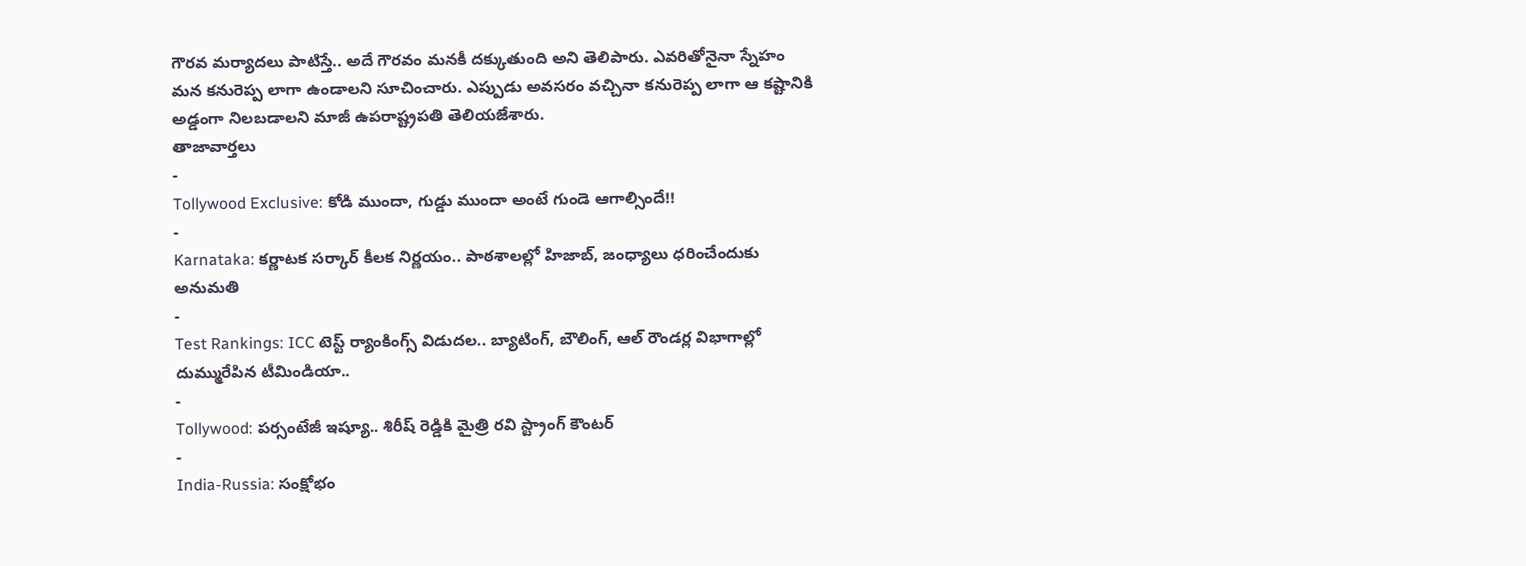గౌరవ మర్యాదలు పాటిస్తే.. అదే గౌరవం మనకీ దక్కుతుంది అని తెలిపారు. ఎవరితోనైనా స్నేహం మన కనురెప్ప లాగా ఉండాలని సూచించారు. ఎప్పుడు అవసరం వచ్చినా కనురెప్ప లాగా ఆ కష్టానికి అడ్డంగా నిలబడాలని మాజీ ఉపరాష్ట్రపతి తెలియజేశారు.
తాజావార్తలు
-
Tollywood Exclusive: కోడి ముందా, గుడ్డు ముందా అంటే గుండె ఆగాల్సిందే!!
-
Karnataka: కర్ణాటక సర్కార్ కీలక నిర్ణయం.. పాఠశాలల్లో హిజాబ్, జంధ్యాలు ధరించేందుకు అనుమతి
-
Test Rankings: ICC టెస్ట్ ర్యాంకింగ్స్ విడుదల.. బ్యాటింగ్, బౌలింగ్, ఆల్ రౌండర్ల విభాగాల్లో దుమ్మురేపిన టీమిండియా..
-
Tollywood: పర్సంటేజీ ఇష్యూ.. శిరీష్ రెడ్డికి మైత్రి రవి స్ట్రాంగ్ కౌంటర్
-
India-Russia: సంక్షోభం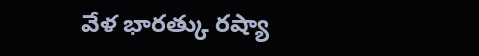వేళ భారత్కు రష్యా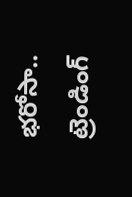భరోసా..
ట్రెండింగ్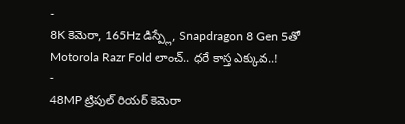-
8K కెమెరా, 165Hz డిస్ప్లే, Snapdragon 8 Gen 5తో Motorola Razr Fold లాంచ్.. ధరే కాస్త ఎక్కువ..!
-
48MP ట్రిపుల్ రియర్ కెమెరా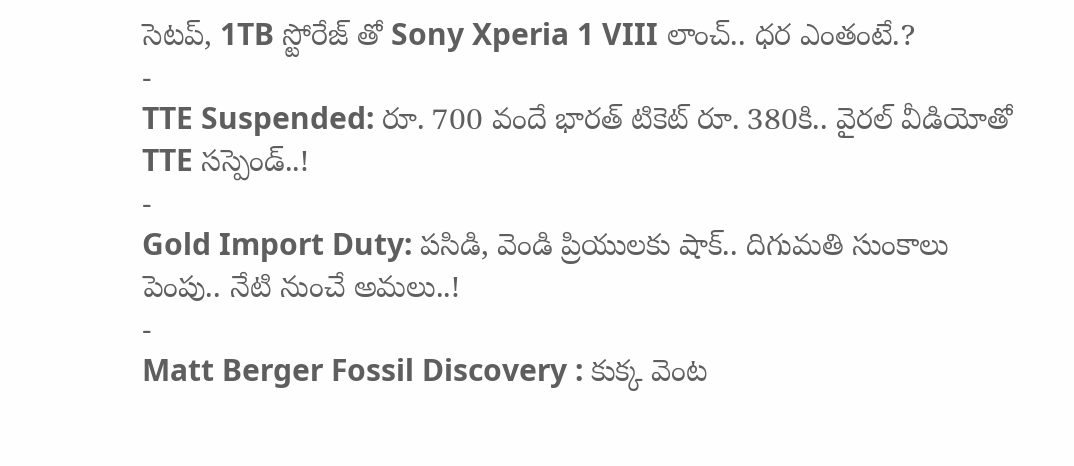సెటప్, 1TB స్టోరేజ్ తో Sony Xperia 1 VIII లాంచ్.. ధర ఎంతంటే.?
-
TTE Suspended: రూ. 700 వందే భారత్ టికెట్ రూ. 380కి.. వైరల్ వీడియోతో TTE సస్పెండ్..!
-
Gold Import Duty: పసిడి, వెండి ప్రియులకు షాక్.. దిగుమతి సుంకాలు పెంపు.. నేటి నుంచే అమలు..!
-
Matt Berger Fossil Discovery : కుక్క వెంట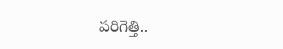పరిగెత్తి..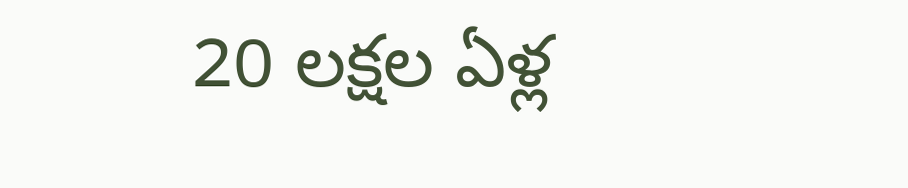20 లక్షల ఏళ్ల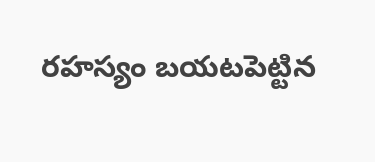రహస్యం బయటపెట్టిన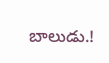బాలుడు.!